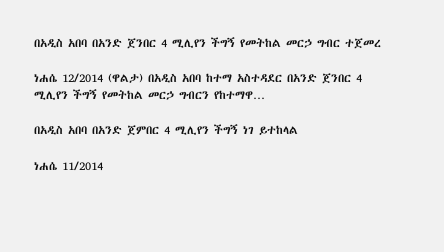በአዲስ አበባ በአንድ ጀንበር 4 ሚሊየን ችግኝ የመትከል መርኃ ግብር ተጀመረ

ነሐሴ 12/2014 (ዋልታ) በአዲስ አበባ ከተማ አስተዳደር በአንድ ጀንበር 4 ሚሊየን ችግኝ የመትከል መርኃ ግብርን የከተማዋ…

በአዲስ አበባ በአንድ ጀምበር 4 ሚሊየን ችግኝ ነገ ይተከላል

ነሐሴ 11/2014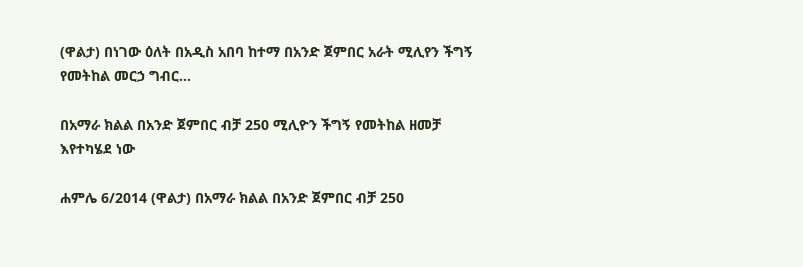(ዋልታ) በነገው ዕለት በአዲስ አበባ ከተማ በአንድ ጀምበር አራት ሚሊየን ችግኝ የመትከል መርኃ ግብር…

በአማራ ክልል በአንድ ጀምበር ብቻ 250 ሚሊዮን ችግኝ የመትከል ዘመቻ እየተካሄደ ነው

ሐምሌ 6/2014 (ዋልታ) በአማራ ክልል በአንድ ጀምበር ብቻ 250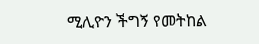ሚሊዮን ችግኝ የመትከል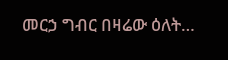መርኃ ግብር በዛሬው ዕለት…